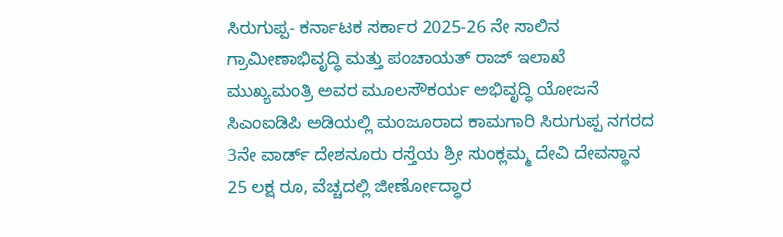ಸಿರುಗುಪ್ಪ- ಕರ್ನಾಟಕ ಸರ್ಕಾರ 2025-26 ನೇ ಸಾಲಿನ ಗ್ರಾಮೀಣಾಭಿವೃದ್ಧಿ ಮತ್ತು ಪಂಚಾಯತ್ ರಾಜ್ ಇಲಾಖೆ ಮುಖ್ಯಮಂತ್ರಿ ಅವರ ಮೂಲಸೌಕರ್ಯ ಅಭಿವೃದ್ಧಿ ಯೋಜನೆ ಸಿಎಂಐಡಿಪಿ ಅಡಿಯಲ್ಲಿ ಮಂಜೂರಾದ ಕಾಮಗಾರಿ ಸಿರುಗುಪ್ಪ ನಗರದ 3ನೇ ವಾರ್ಡ್ ದೇಶನೂರು ರಸ್ತೆಯ ಶ್ರೀ ಸುಂಕ್ಲಮ್ಮ ದೇವಿ ದೇವಸ್ಥಾನ 25 ಲಕ್ಷ ರೂ, ವೆಚ್ಚದಲ್ಲಿ ಜೀರ್ಣೋದ್ಧಾರ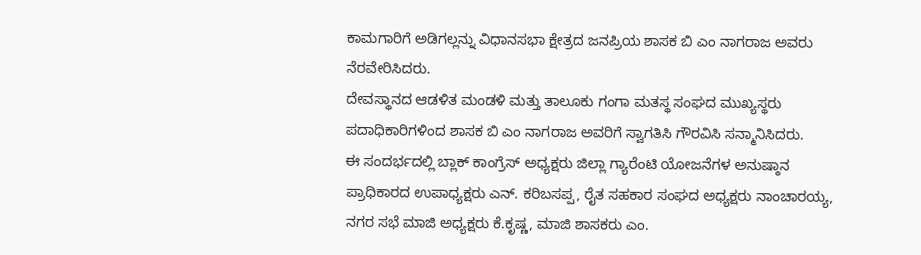ಕಾಮಗಾರಿಗೆ ಅಡಿಗಲ್ಲನ್ನು ವಿಧಾನಸಭಾ ಕ್ಷೇತ್ರದ ಜನಪ್ರಿಯ ಶಾಸಕ ಬಿ ಎಂ ನಾಗರಾಜ ಅವರು ನೆರವೇರಿಸಿದರು.
ದೇವಸ್ಥಾನದ ಆಡಳಿತ ಮಂಡಳಿ ಮತ್ತು ತಾಲೂಕು ಗಂಗಾ ಮತಸ್ಥ ಸಂಘದ ಮುಖ್ಯಸ್ಥರು ಪದಾಧಿಕಾರಿಗಳಿಂದ ಶಾಸಕ ಬಿ ಎಂ ನಾಗರಾಜ ಅವರಿಗೆ ಸ್ವಾಗತಿಸಿ ಗೌರವಿಸಿ ಸನ್ಮಾನಿಸಿದರು.
ಈ ಸಂದರ್ಭದಲ್ಲಿ ಬ್ಲಾಕ್ ಕಾಂಗ್ರೆಸ್ ಅಧ್ಯಕ್ಷರು ಜಿಲ್ಲಾ ಗ್ಯಾರೆಂಟಿ ಯೋಜನೆಗಳ ಅನುಷ್ಠಾನ ಪ್ರಾಧಿಕಾರದ ಉಪಾಧ್ಯಕ್ಷರು ಎನ್. ಕರಿಬಸಪ್ಪ, ರೈತ ಸಹಕಾರ ಸಂಘದ ಅಧ್ಯಕ್ಷರು ನಾಂಚಾರಯ್ಯ, ನಗರ ಸಭೆ ಮಾಜಿ ಅಧ್ಯಕ್ಷರು ಕೆ.ಕೃಷ್ಣ, ಮಾಜಿ ಶಾಸಕರು ಎಂ.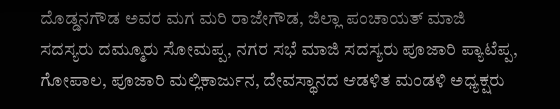ದೊಡ್ಡನಗೌಡ ಅವರ ಮಗ ಮರಿ ರಾಜೇಗೌಡ, ಜಿಲ್ಲಾ ಪಂಚಾಯತ್ ಮಾಜಿ ಸದಸ್ಯರು ದಮ್ಮೂರು ಸೋಮಪ್ಪ, ನಗರ ಸಭೆ ಮಾಜಿ ಸದಸ್ಯರು ಪೂಜಾರಿ ಪ್ಯಾಟೆಪ್ಪ, ಗೋಪಾಲ, ಪೂಜಾರಿ ಮಲ್ಲಿಕಾರ್ಜುನ, ದೇವಸ್ಥಾನದ ಆಡಳಿತ ಮಂಡಳಿ ಅಧ್ಯಕ್ಷರು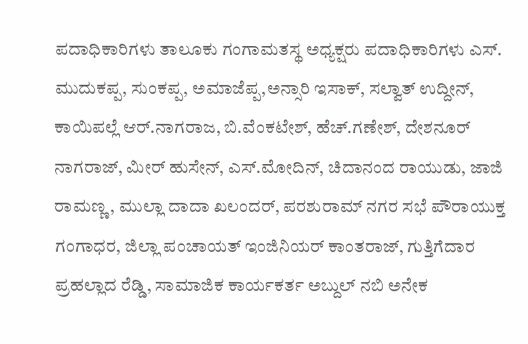ಪದಾಧಿಕಾರಿಗಳು ತಾಲೂಕು ಗಂಗಾಮತಸ್ಥ ಅಧ್ಯಕ್ಷರು ಪದಾಧಿಕಾರಿಗಳು ಎಸ್. ಮುದುಕಪ್ಪ, ಸುಂಕಪ್ಪ, ಅಮಾಜೆಪ್ಪ,ಅನ್ಸಾರಿ ಇಸಾಕ್, ಸಲ್ವಾತ್ ಉದ್ದೀನ್, ಕಾಯಿಪಲ್ಲೆ ಆರ್.ನಾಗರಾಜ, ಬಿ.ವೆಂಕಟೇಶ್, ಹೆಚ್.ಗಣೇಶ್, ದೇಶನೂರ್ ನಾಗರಾಜ್, ಮೀರ್ ಹುಸೇನ್, ಎಸ್.ಮೋದಿನ್, ಚಿದಾನಂದ ರಾಯುಡು, ಜಾಜಿ ರಾಮಣ್ಣ, ಮುಲ್ಲಾ ದಾದಾ ಖಲಂದರ್, ಪರಶುರಾಮ್ ನಗರ ಸಭೆ ಪೌರಾಯುಕ್ತ ಗಂಗಾಧರ, ಜಿಲ್ಲಾ ಪಂಚಾಯತ್ ಇಂಜಿನಿಯರ್ ಕಾಂತರಾಜ್, ಗುತ್ತಿಗೆದಾರ ಪ್ರಹಲ್ಲಾದ ರೆಡ್ಡಿ, ಸಾಮಾಜಿಕ ಕಾರ್ಯಕರ್ತ ಅಬ್ದುಲ್ ನಬಿ ಅನೇಕ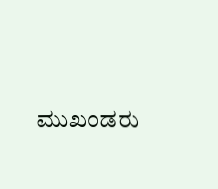ಮುಖಂಡರು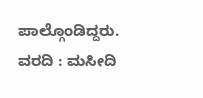ಪಾಲ್ಗೊಂಡಿದ್ದರು.
ವರದಿ : ಮಸೀದಿ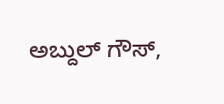ಅಬ್ದುಲ್ ಗೌಸ್,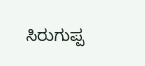ಸಿರುಗುಪ್ಪ